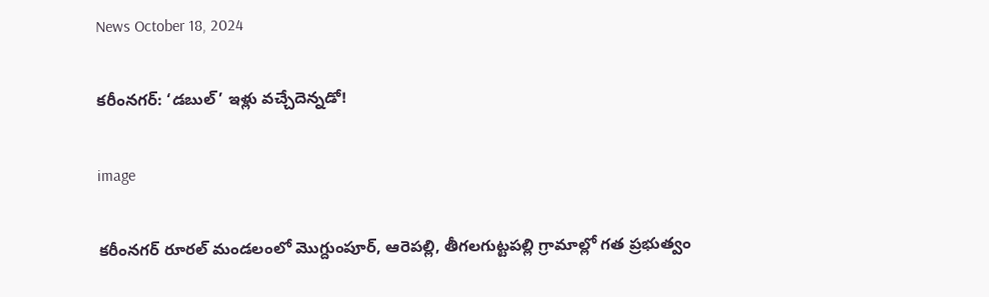News October 18, 2024

కరీంనగర్: ‘డబుల్’ ఇళ్లు వచ్చేదెన్నడో!

image

కరీంనగర్ రూరల్ మండలంలో మొగ్దుంపూర్, ఆరెపల్లి, తీగలగుట్టపల్లి గ్రామాల్లో గత ప్రభుత్వం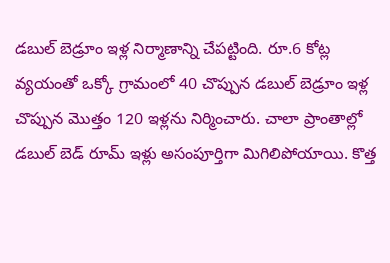డబుల్ బెడ్రూం ఇళ్ల నిర్మాణాన్ని చేపట్టింది. రూ.6 కోట్ల వ్యయంతో ఒక్కో గ్రామంలో 40 చొప్పున డబుల్ బెడ్రూం ఇళ్ల చొప్పున మొత్తం 120 ఇళ్లను నిర్మించారు. చాలా ప్రాంతాల్లో డబుల్ బెడ్ రూమ్ ఇళ్లు అసంపూర్తిగా మిగిలిపోయాయి. కొత్త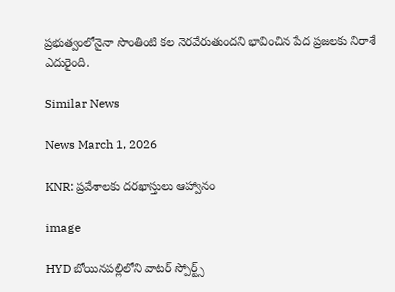ప్రభుత్వంలోనైనా సొంతింటి కల నెరవేరుతుందని భావించిన పేద ప్రజలకు నిరాశే ఎదురైంది.

Similar News

News March 1, 2026

KNR: ప్రవేశాలకు దరఖాస్తులు ఆహ్వానం

image

HYD బోయినపల్లిలోని వాటర్ స్పోర్ట్స్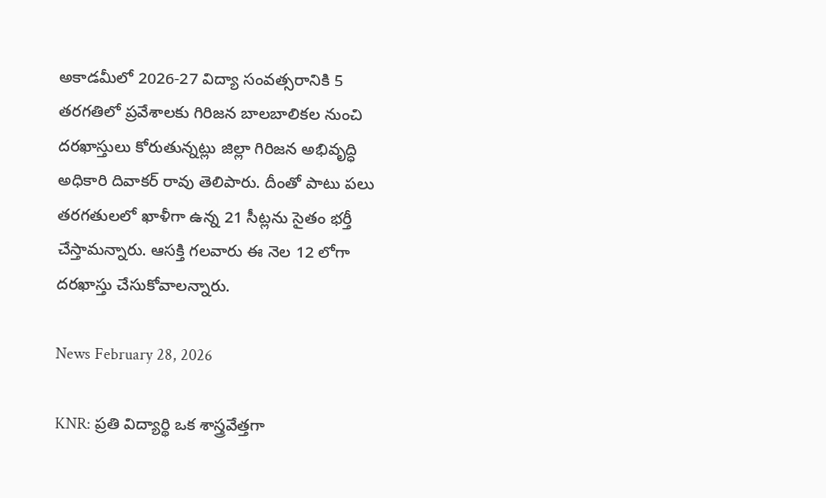అకాడమీలో 2026-27 విద్యా సంవత్సరానికి 5 తరగతిలో ప్రవేశాలకు గిరిజన బాలబాలికల నుంచి దరఖాస్తులు కోరుతున్నట్లు జిల్లా గిరిజన అభివృద్ధి అధికారి దివాకర్ రావు తెలిపారు. దీంతో పాటు పలు తరగతులలో ఖాళీగా ఉన్న 21 సీట్లను సైతం భర్తీ చేస్తామన్నారు. ఆసక్తి గలవారు ఈ నెల 12 లోగా దరఖాస్తు చేసుకోవాలన్నారు.

News February 28, 2026

KNR: ప్రతి విద్యార్థి ఒక శాస్త్రవేత్తగా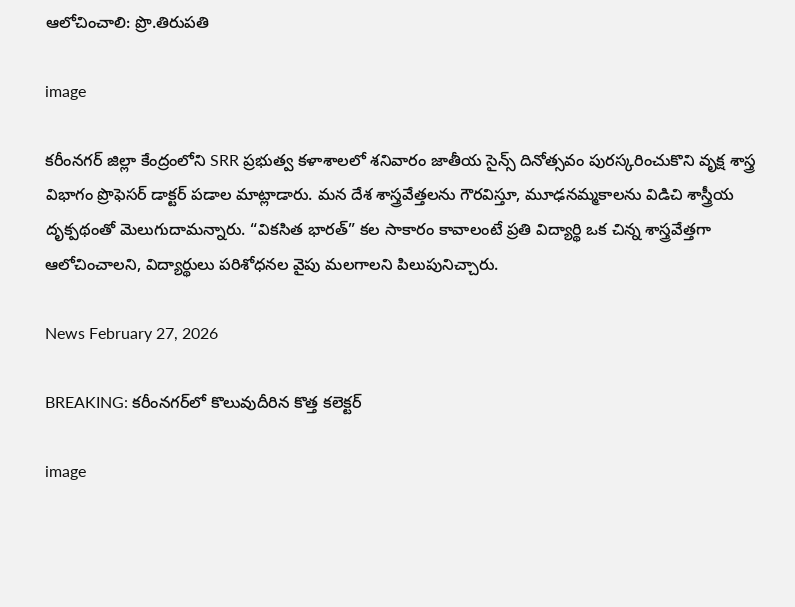ఆలోచించాలి: ప్రొ.తిరుపతి

image

కరీంనగర్ జిల్లా కేంద్రంలోని SRR ప్రభుత్వ కళాశాలలో శనివారం జాతీయ సైన్స్ దినోత్సవం పురస్కరించుకొని వృక్ష శాస్త్ర విభాగం ప్రొఫెసర్ డాక్టర్ పడాల మాట్లాడారు. మన దేశ శాస్త్రవేత్తలను గౌరవిస్తూ, మూఢనమ్మకాలను విడిచి శాస్త్రీయ దృక్పథంతో మెలుగుదామన్నారు. “వికసిత భారత్” కల సాకారం కావాలంటే ప్రతి విద్యార్థి ఒక చిన్న శాస్త్రవేత్తగా ఆలోచించాలని, విద్యార్థులు పరిశోధనల వైపు మలగాలని పిలుపునిచ్చారు.

News February 27, 2026

BREAKING: కరీంనగర్‌లో కొలువుదీరిన కొత్త కలెక్టర్

image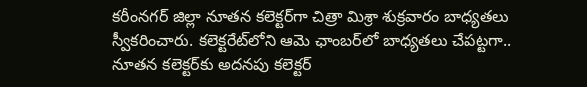కరీంనగర్ జిల్లా నూతన కలెక్టర్‌గా చిత్రా మిశ్రా శుక్రవారం బాధ్యతలు స్వీకరించారు. కలెక్టరేట్‌లోని ఆమె ఛాంబర్‌లో బాధ్యతలు చేపట్టగా.. నూతన కలెక్టర్‌కు అదనపు కలెక్టర్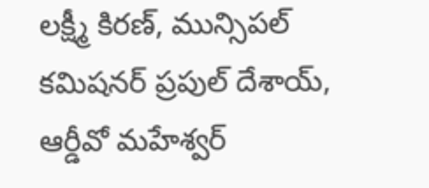లక్ష్మీ కిరణ్, మున్సిపల్ కమిషనర్ ప్రపుల్ దేశాయ్, ఆర్డీవో మహేశ్వర్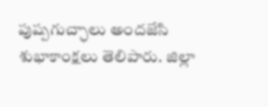పుష్పగుచ్ఛాలు అందజేసి శుభాకాంక్షలు తెలిపారు. జిల్లా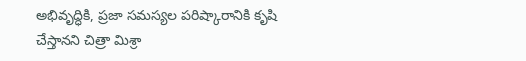అభివృద్ధికి, ప్రజా సమస్యల పరిష్కారానికి కృషి చేస్తానని చిత్రా మిశ్రా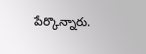పేర్కొన్నారు.